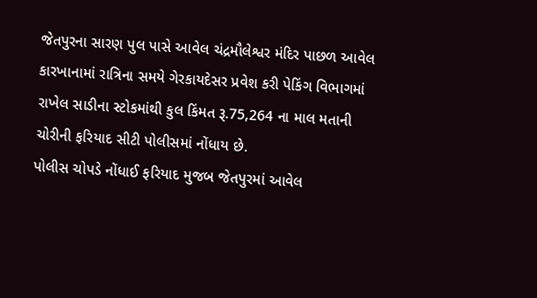જેતપુરના સારણ પુલ પાસે આવેલ ચંદ્રમૌલેશ્વર મંદિર પાછળ આવેલ કારખાનામાં રાત્રિના સમયે ગેરકાયદેસર પ્રવેશ કરી પેકિંગ વિભાગમાં રાખેલ સાડીના સ્ટોકમાંથી કુલ કિંમત રૂ.75,264 ના માલ મતાની ચોરીની ફરિયાદ સીટી પોલીસમાં નોંધાય છે.
પોલીસ ચોપડે નોંધાઈ ફરિયાદ મુજબ જેતપુરમાં આવેલ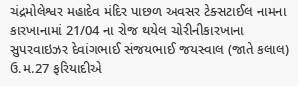ચંદ્રમોલેશ્વર મહાદેવ મંદિર પાછળ અવસર ટેક્સટાઈલ નામના કારખાનામાં 21/04 ના રોજ થયેલ ચોરીનીકારખાના સુપરવાઇઝર દેવાંગભાઈ સંજયભાઈ જયસ્વાલ (જાતે કલાલ) ઉ.મ.27 ફરિયાદીએ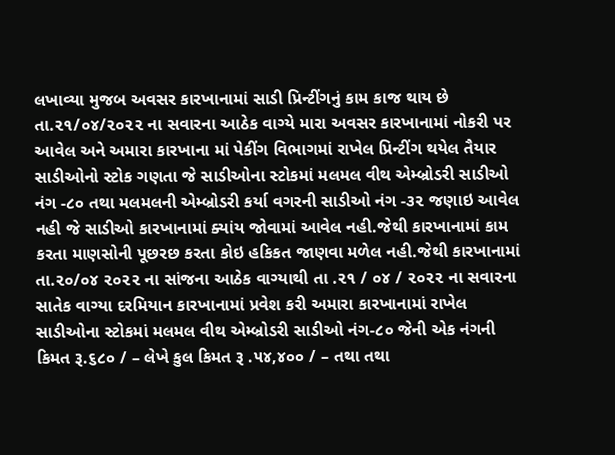લખાવ્યા મુજબ અવસર કારખાનામાં સાડી પ્રિન્ટીંગનું કામ કાજ થાય છે તા.૨૧/૦૪/૨૦૨૨ ના સવારના આઠેક વાગ્યે મારા અવસર કારખાનામાં નોકરી પર આવેલ અને અમારા કારખાના માં પેકીંગ વિભાગમાં રાખેલ પ્રિન્ટીંગ થયેલ તૈયાર સાડીઓનો સ્ટોક ગણતા જે સાડીઓના સ્ટોકમાં મલમલ વીથ એમ્બ્રોડરી સાડીઓ નંગ -૮૦ તથા મલમલની એમ્બ્રોડરી કર્યા વગરની સાડીઓ નંગ -૩૨ જણાઇ આવેલ નહી જે સાડીઓ કારખાનામાં ક્યાંય જોવામાં આવેલ નહી.જેથી કારખાનામાં કામ કરતા માણસોની પૂછરછ કરતા કોઇ હકિકત જાણવા મળેલ નહી.જેથી કારખાનામાં તા.૨૦/૦૪ ૨૦૨૨ ના સાંજના આઠેક વાગ્યાથી તા .૨૧ / ૦૪ / ૨૦૨૨ ના સવારના સાતેક વાગ્યા દરમિયાન કારખાનામાં પ્રવેશ કરી અમારા કારખાનામાં રાખેલ સાડીઓના સ્ટોકમાં મલમલ વીથ એમ્બ્રોડરી સાડીઓ નંગ-૮૦ જેની એક નંગની કિમત રૂ.૬૮૦ / – લેખે કુલ કિમત રૂ .૫૪,૪૦૦ / – તથા તથા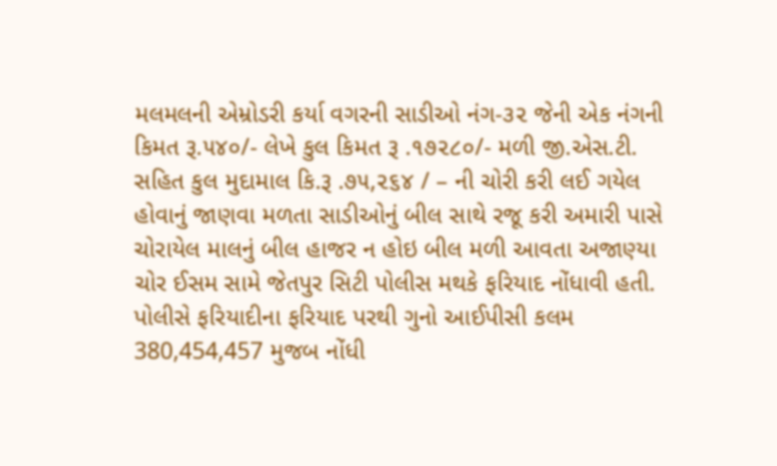મલમલની એમ્રોડરી કર્યા વગરની સાડીઓ નંગ-૩૨ જેની એક નંગની કિમત રૂ.૫૪૦/- લેખે કુલ કિમત રૂ .૧૭૨૮૦/- મળી જી.એસ.ટી. સહિત કુલ મુદામાલ કિ.રૂ .૭૫,૨૬૪ / – ની ચોરી કરી લઈ ગયેલ હોવાનું જાણવા મળતા સાડીઓનું બીલ સાથે રજૂ કરી અમારી પાસે ચોરાયેલ માલનું બીલ હાજર ન હોઇ બીલ મળી આવતા અજાણ્યા ચોર ઈસમ સામે જેતપુર સિટી પોલીસ મથકે ફરિયાદ નોંધાવી હતી.
પોલીસે ફરિયાદીના ફરિયાદ પરથી ગુનો આઈપીસી કલમ 380,454,457 મુજબ નોંધી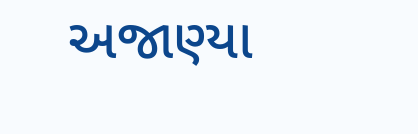અજાણ્યા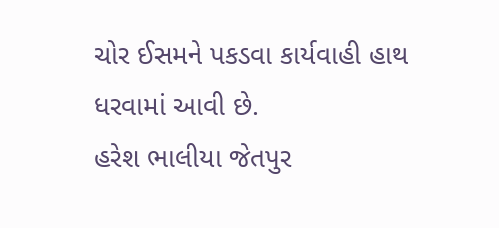ચોર ઈસમને પકડવા કાર્યવાહી હાથ ધરવામાં આવી છે.
હરેશ ભાલીયા જેતપુર